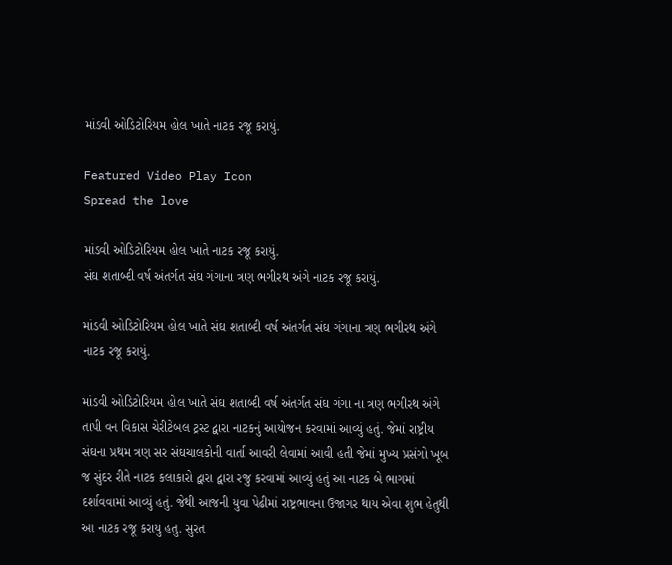માંડવી ઓડિટોરિયમ હોલ ખાતે નાટક રજૂ કરાયું.

Featured Video Play Icon
Spread the love

માંડવી ઓડિટોરિયમ હોલ ખાતે નાટક રજૂ કરાયું.
સંઘ શતાબ્દી વર્ષ અંતર્ગત સંઘ ગંગાના ત્રણ ભગીરથ અંગે નાટક રજૂ કરાયું.

માંડવી ઓડિટોરિયમ હોલ ખાતે સંઘ શતાબ્દી વર્ષ અંતર્ગત સંઘ ગંગાના ત્રણ ભગીરથ અંગે નાટક રજૂ કરાયું.

માંડવી ઓડિટોરિયમ હોલ ખાતે સંઘ શતાબ્દી વર્ષ અંતર્ગત સંઘ ગંગા ના ત્રણ ભગીરથ અંગે તાપી વન વિકાસ ચેરીટેબલ ટ્રસ્ટ દ્વારા નાટકનું આયોજન કરવામાં આવ્યું હતું. જેમાં રાષ્ટ્રીય સંઘના પ્રથમ ત્રણ સર સંઘચાલકોની વાર્તા આવરી લેવામાં આવી હતી જેમાં મુખ્ય પ્રસંગો ખૂબ જ સુંદર રીતે નાટક કલાકારો દ્વારા દ્વારા રજુ કરવામાં આવ્યું હતું આ નાટક બે ભાગમાં દર્શાવવામાં આવ્યું હતું. જેથી આજની યુવા પેઢીમાં રાષ્ટ્રભાવના ઉજાગર થાય એવા શુભ હેતુથી આ નાટક રજૂ કરાયુ હતુ. સુરત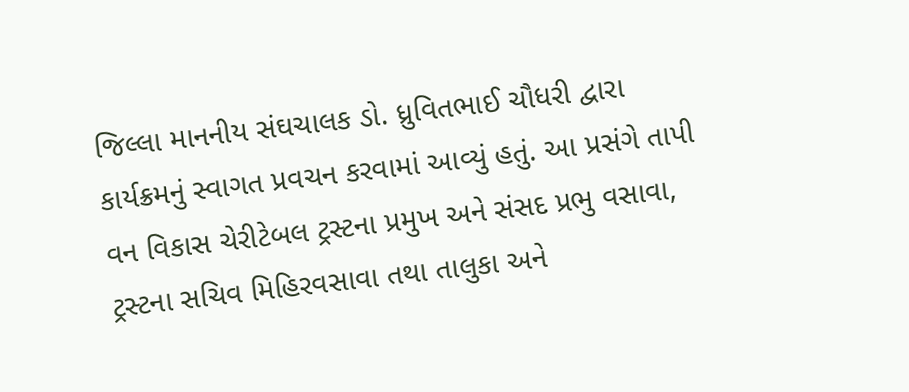જિલ્લા માનનીય સંઘચાલક ડો. ધ્રુવિતભાઈ ચૌધરી દ્વારા કાર્યક્રમનું સ્વાગત પ્રવચન કરવામાં આવ્યું હતું. આ પ્રસંગે તાપી વન વિકાસ ચેરીટેબલ ટ્રસ્ટના પ્રમુખ અને સંસદ પ્રભુ વસાવા, ટ્રસ્ટના સચિવ મિહિરવસાવા તથા તાલુકા અને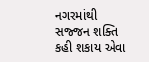નગરમાંથી સજ્જન શક્તિ કહી શકાય એવા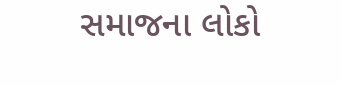સમાજના લોકો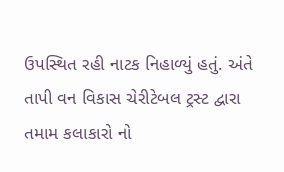ઉપસ્થિત રહી નાટક નિહાળ્યું હતું. અંતે તાપી વન વિકાસ ચેરીટેબલ ટ્રસ્ટ દ્વારા તમામ કલાકારો નો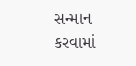સન્માન કરવામાં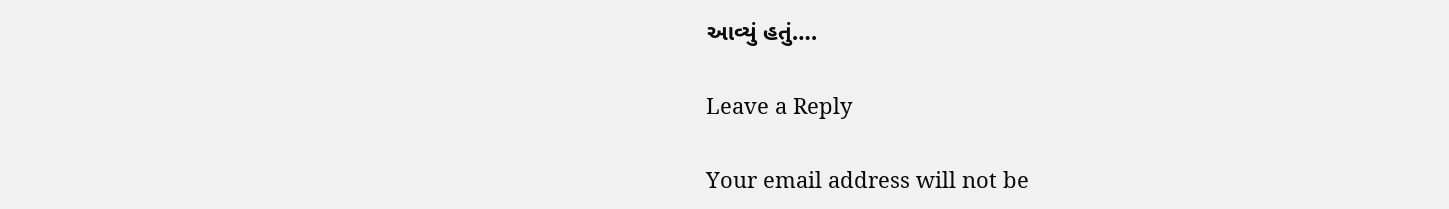આવ્યું હતું….

Leave a Reply

Your email address will not be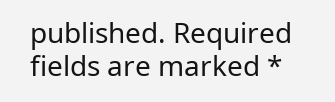published. Required fields are marked *